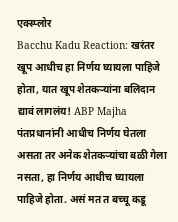एक्स्प्लोर
Bacchu Kadu Reaction: खरंतर खूप आधीच हा निर्णय घ्यायला पाहिजे होता, यात खूप शेतकऱ्यांना बलिदान द्यावं लागलंय! ABP Majha
पंतप्रधानांनी आधीच निर्णय घेतला असता तर अनेक शेतकऱ्यांचा बळी गेला नसता, हा निर्णय आधीच घ्यायला पाहिजे होता. असं मत त बच्चू कडू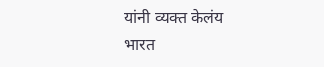यांनी व्यक्त केलंय
भारत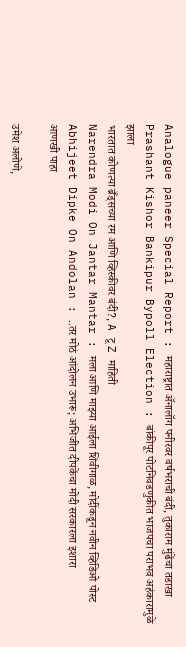Analogue paneer Special Report : महाराष्ट्रात ॲनालॉग पनीरवर वर्षभराची बंदी, तुकाराम मुंढेंचा तडाखा
Prashant Kishor Bankipur Bypoll Election : बांकीपूर पोटनिवडणुकीत भाजपचा पराभव अहंकारामुळे झाला
भारतात कोणत्या ब्रँड्सच्या रम आणि व्हिस्कीवर बंदी?, A टू Z माहिती
Narendra Modi On Jantar Mantar : मला आणि माझ्या आईला शिवीगाळ, मोदींकडून नवीन व्हिडिओ पोस्ट
Abhijeet Dipke On Andolan : ..तर मोठं आंदोलन उभारू; अभिजीत दीपकेंचा मोदी सरकारला इशारा
आणखी पाहा

उमेश अलोणे,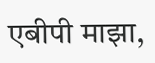एबीपी माझा,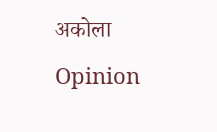अकोला
Opinion